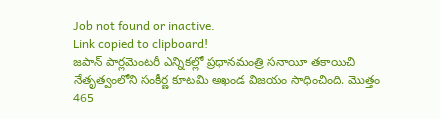Job not found or inactive.
Link copied to clipboard!
జపాన్ పార్లమెంటరీ ఎన్నికల్లో ప్రధానమంత్రి సనాయీ తకాయిచి నేతృత్వంలోని సంకీర్ణ కూటమి అఖండ విజయం సాధించింది. మొత్తం 465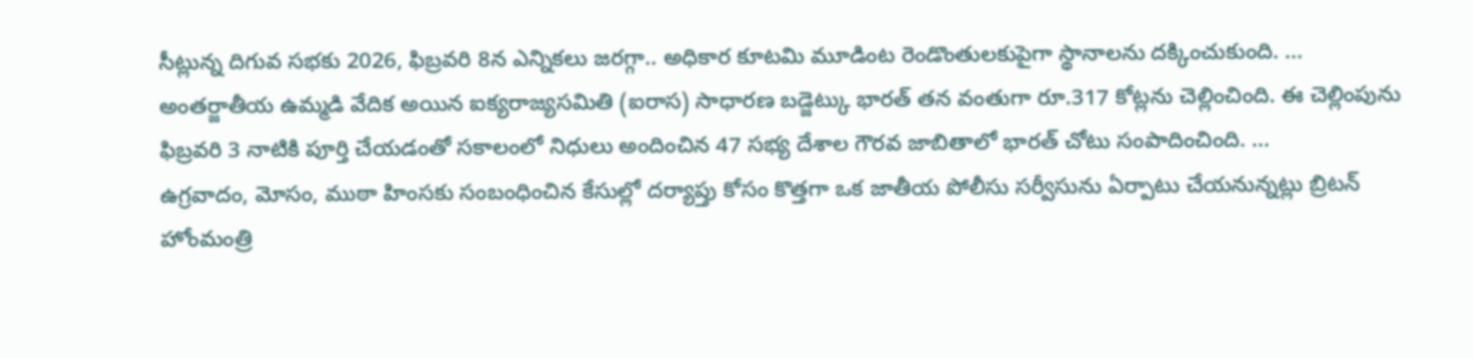సీట్లున్న దిగువ సభకు 2026, ఫిబ్రవరి 8న ఎన్నికలు జరగ్గా.. అధికార కూటమి మూడింట రెండొంతులకుపైగా స్థానాలను దక్కించుకుంది. ...
అంతర్జాతీయ ఉమ్మడి వేదిక అయిన ఐక్యరాజ్యసమితి (ఐరాస) సాధారణ బడ్జెట్కు భారత్ తన వంతుగా రూ.317 కోట్లను చెల్లించింది. ఈ చెల్లింపును ఫిబ్రవరి 3 నాటికి పూర్తి చేయడంతో సకాలంలో నిధులు అందించిన 47 సభ్య దేశాల గౌరవ జాబితాలో భారత్ చోటు సంపాదించింది. ...
ఉగ్రవాదం, మోసం, ముఠా హింసకు సంబంధించిన కేసుల్లో దర్యాప్తు కోసం కొత్తగా ఒక జాతీయ పోలీసు సర్వీసును ఏర్పాటు చేయనున్నట్లు బ్రిటన్ హోంమంత్రి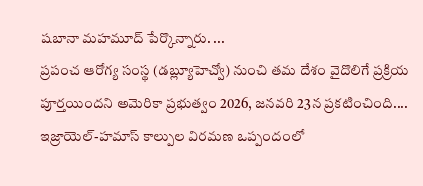షబానా మహమూద్ పేర్కొన్నారు. ...
ప్రపంచ ఆరోగ్య సంస్థ (డబ్ల్యూహెచ్వో) నుంచి తమ దేశం వైదొలిగే ప్రక్రియ పూర్తయిందని అమెరికా ప్రభుత్వం 2026, జనవరి 23న ప్రకటించింది....
ఇజ్రాయెల్-హమాస్ కాల్పుల విరమణ ఒప్పందంలో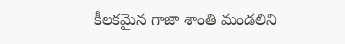కీలకమైన గాజా శాంతి మండలిని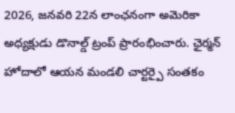2026, జనవరి 22న లాంఛనంగా అమెరికా అధ్యక్షుడు డొనాల్డ్ ట్రంప్ ప్రారంభించారు. ఛైర్మన్ హోదాలో ఆయన మండలి చార్టర్పై సంతకం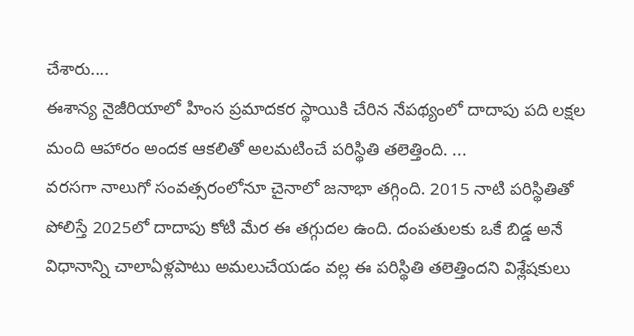చేశారు....
ఈశాన్య నైజీరియాలో హింస ప్రమాదకర స్థాయికి చేరిన నేపథ్యంలో దాదాపు పది లక్షల మంది ఆహారం అందక ఆకలితో అలమటించే పరిస్థితి తలెత్తింది. ...
వరసగా నాలుగో సంవత్సరంలోనూ చైనాలో జనాభా తగ్గింది. 2015 నాటి పరిస్థితితో పోలిస్తే 2025లో దాదాపు కోటి మేర ఈ తగ్గుదల ఉంది. దంపతులకు ఒకే బిడ్డ అనే విధానాన్ని చాలాఏళ్లపాటు అమలుచేయడం వల్ల ఈ పరిస్థితి తలెత్తిందని విశ్లేషకులు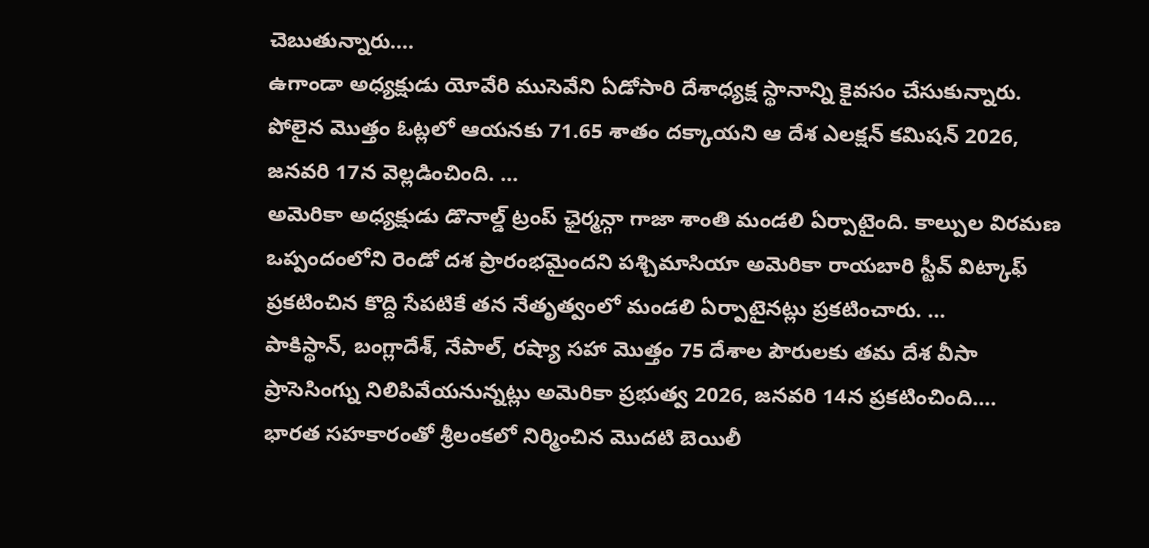చెబుతున్నారు....
ఉగాండా అధ్యక్షుడు యోవేరి ముసెవేని ఏడోసారి దేశాధ్యక్ష స్థానాన్ని కైవసం చేసుకున్నారు. పోలైన మొత్తం ఓట్లలో ఆయనకు 71.65 శాతం దక్కాయని ఆ దేశ ఎలక్షన్ కమిషన్ 2026, జనవరి 17న వెల్లడించింది. ...
అమెరికా అధ్యక్షుడు డొనాల్డ్ ట్రంప్ ఛైర్మన్గా గాజా శాంతి మండలి ఏర్పాటైంది. కాల్పుల విరమణ ఒప్పందంలోని రెండో దశ ప్రారంభమైందని పశ్చిమాసియా అమెరికా రాయబారి స్టీవ్ విట్కాఫ్ ప్రకటించిన కొద్ది సేపటికే తన నేతృత్వంలో మండలి ఏర్పాటైనట్లు ప్రకటించారు. ...
పాకిస్థాన్, బంగ్లాదేశ్, నేపాల్, రష్యా సహా మొత్తం 75 దేశాల పౌరులకు తమ దేశ వీసా ప్రాసెసింగ్ను నిలిపివేయనున్నట్లు అమెరికా ప్రభుత్వ 2026, జనవరి 14న ప్రకటించింది....
భారత సహకారంతో శ్రీలంకలో నిర్మించిన మొదటి బెయిలీ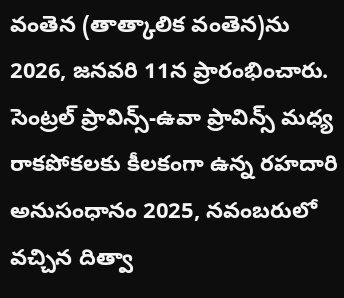వంతెన (తాత్కాలిక వంతెన)ను 2026, జనవరి 11న ప్రారంభించారు. సెంట్రల్ ప్రావిన్స్-ఉవా ప్రావిన్స్ మధ్య రాకపోకలకు కీలకంగా ఉన్న రహదారి అనుసంధానం 2025, నవంబరులో వచ్చిన దిత్వా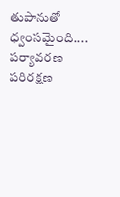తుపానుతో ధ్వంసమైంది....
పర్యావరణ పరిరక్షణ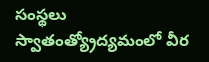సంస్థలు
స్వాతంత్య్రోద్యమంలో వీర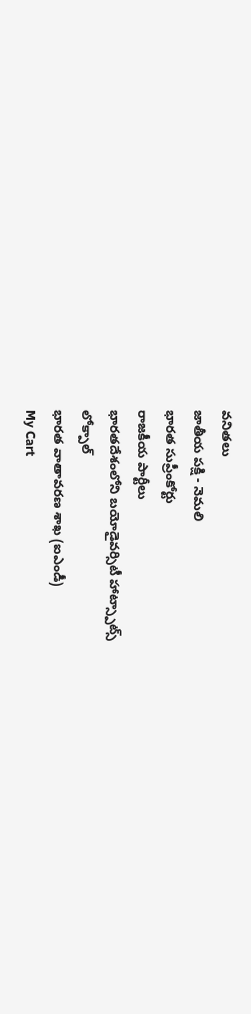వనితలు
జాతీయ పక్షి - నెమలి
భారత సుప్రీంకోర్టు
రాజకీయ పార్టీలు
భారతదేశంలోని బయోడైవర్సిటీ హాట్స్పాట్స్
లోక్పాల్
భారత వాతావరణ శాఖ (ఐఎండీ)
My Cart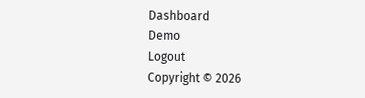Dashboard
Demo
Logout
Copyright © 2026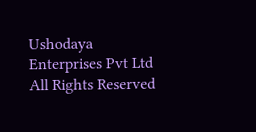Ushodaya Enterprises Pvt Ltd All Rights Reserved